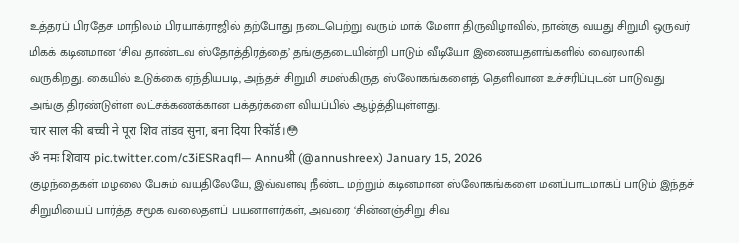உத்தரப் பிரதேச மாநிலம் பிரயாக்ராஜில் தற்போது நடைபெற்று வரும் மாக் மேளா திருவிழாவில், நான்கு வயது சிறுமி ஒருவர் மிகக் கடினமான ‘சிவ தாண்டவ ஸ்தோத்திரத்தை’ தங்குதடையின்றி பாடும் வீடியோ இணையதளங்களில் வைரலாகி வருகிறது. கையில் உடுக்கை ஏந்தியபடி, அந்தச் சிறுமி சமஸ்கிருத ஸ்லோகங்களைத் தெளிவான உச்சரிப்புடன் பாடுவது அங்கு திரண்டுள்ள லட்சக்கணக்கான பக்தர்களை வியப்பில் ஆழ்த்தியுள்ளது.
चार साल की बच्ची ने पूरा शिव तांडव सुना, बना दिया रिकॉर्ड।😳
ॐ नमः शिवाय pic.twitter.com/c3iESRaqfl— Annuश्री (@annushreex) January 15, 2026
குழந்தைகள் மழலை பேசும் வயதிலேயே, இவ்வளவு நீண்ட மற்றும் கடினமான ஸ்லோகங்களை மனப்பாடமாகப் பாடும் இந்தச் சிறுமியைப் பார்த்த சமூக வலைதளப் பயனாளர்கள், அவரை ‘சின்னஞ்சிறு சிவ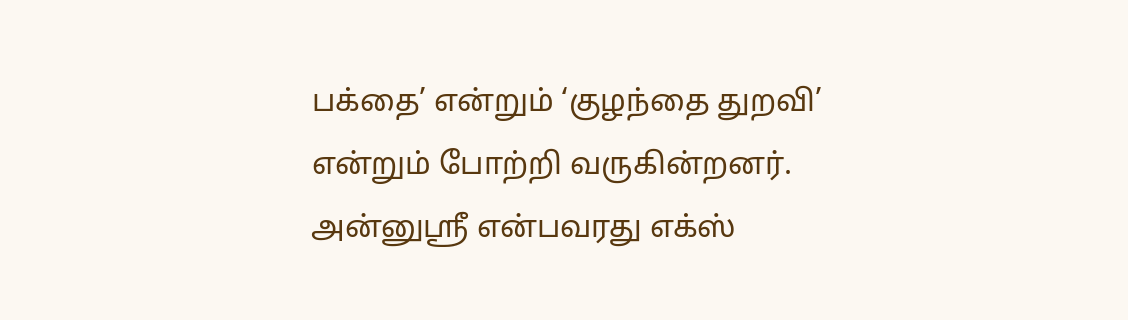பக்தை’ என்றும் ‘குழந்தை துறவி’ என்றும் போற்றி வருகின்றனர்.
அன்னுஸ்ரீ என்பவரது எக்ஸ்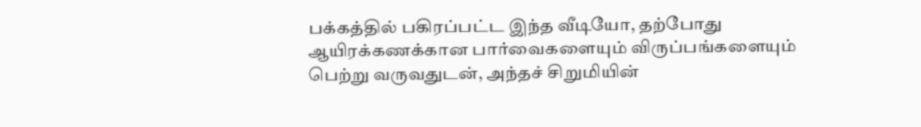பக்கத்தில் பகிரப்பட்ட இந்த வீடியோ, தற்போது ஆயிரக்கணக்கான பார்வைகளையும் விருப்பங்களையும் பெற்று வருவதுடன், அந்தச் சிறுமியின்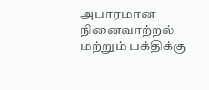அபாரமான நினைவாற்றல் மற்றும் பக்திக்கு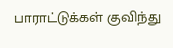பாராட்டுக்கள் குவிந்து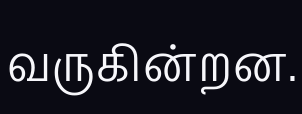வருகின்றன.